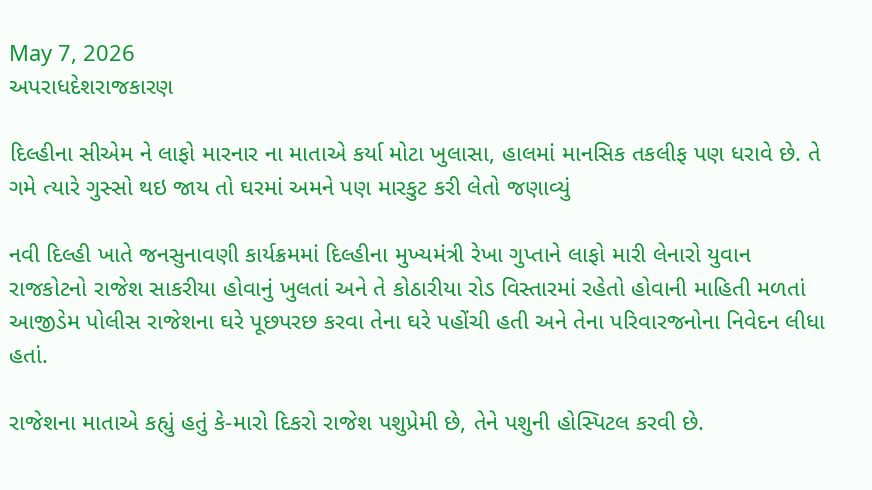May 7, 2026
અપરાધદેશરાજકારણ

દિલ્હીના સીએમ ને લાફો મારનાર ના માતાએ કર્યા મોટા ખુલાસા, હાલમાં માનસિક તકલીફ પણ ધરાવે છે. તે ગમે ત્‍યારે ગુસ્‍સો થઇ જાય તો ઘરમાં અમને પણ મારકુટ કરી લેતો જણાવ્યું

નવી દિલ્‍હી ખાતે જનસુનાવણી કાર્યક્રમમાં દિલ્‍હીના મુખ્‍યમંત્રી રેખા ગુપ્‍તાને લાફો મારી લેનારો યુવાન રાજકોટનો રાજેશ સાકરીયા હોવાનું ખુલતાં અને તે કોઠારીયા રોડ વિસ્‍તારમાં રહેતો હોવાની માહિતી મળતાં આજીડેમ પોલીસ રાજેશના ઘરે પૂછપરછ કરવા તેના ઘરે પહોંચી હતી અને તેના પરિવારજનોના નિવેદન લીધા હતાં.

રાજેશના માતાએ કહ્યું હતું કે-મારો દિકરો રાજેશ પશુપ્રેમી છે, તેને પશુની હોસ્‍પિટલ કરવી છે.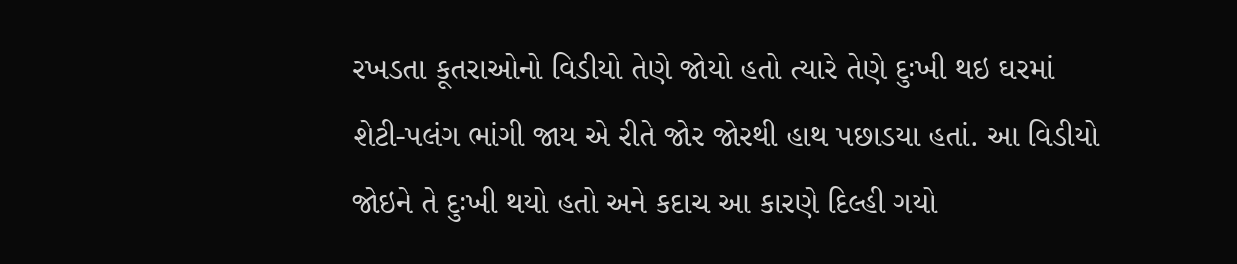રખડતા કૂતરાઓનો વિડીયો તેણે જોયો હતો ત્‍યારે તેણે દુઃખી થઇ ઘરમાં શેટી-પલંગ ભાંગી જાય એ રીતે જોર જોરથી હાથ પછાડયા હતાં. આ વિડીયો જોઇને તે દુઃખી થયો હતો અને કદાચ આ કારણે દિલ્‍હી ગયો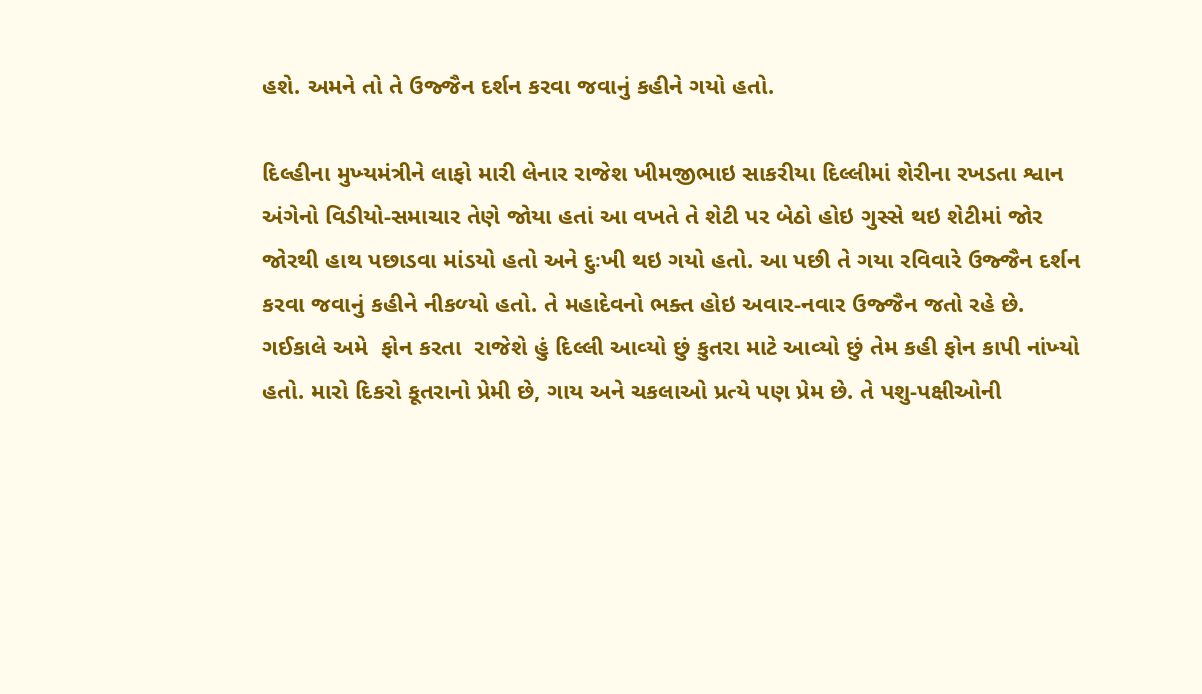હશે. અમને તો તે ઉજ્જૈન દર્શન કરવા જવાનું કહીને ગયો હતો.

દિલ્‍હીના મુખ્‍યમંત્રીને લાફો મારી લેનાર રાજેશ ખીમજીભાઇ સાકરીયા દિલ્લીમાં શેરીના રખડતા શ્વાન અંગેનો વિડીયો-સમાચાર તેણે જોયા હતાં આ વખતે તે શેટી પર બેઠો હોઇ ગુસ્‍સે થઇ શેટીમાં જોર જોરથી હાથ પછાડવા માંડયો હતો અને દુઃખી થઇ ગયો હતો. આ પછી તે ગયા રવિવારે ઉજ્જૈન દર્શન કરવા જવાનું કહીને નીકળ્‍યો હતો. તે મહાદેવનો ભક્‍ત હોઇ અવાર-નવાર ઉજ્જૈન જતો રહે છે.  ગઈકાલે અમે  ફોન કરતા  રાજેશે હું દિલ્લી આવ્‍યો છું કુતરા માટે આવ્‍યો છું તેમ કહી ફોન કાપી નાંખ્‍યો હતો. મારો દિકરો કૂતરાનો પ્રેમી છે, ગાય અને ચકલાઓ પ્રત્‍યે પણ પ્રેમ છે. તે પશુ-પક્ષીઓની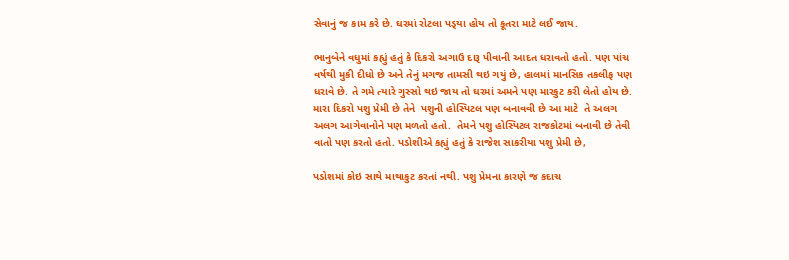સેવાનું જ કામ કરે છે. ઘરમાં રોટલા પડ્‍યા હોય તો કૂતરા માટે લઈ જાય.

ભાનુબેને વધુમાં કહ્યું હતું કે દિકરો અગાઉ દારૂ પીવાની આદત ધરાવતો હતો. પણ પાંચ વર્ષથી મુકી દીધો છે અને તેનું મગજ તામસી થઇ ગયું છે, હાલમાં માનસિક તકલીફ પણ ધરાવે છે. તે ગમે ત્‍યારે ગુસ્‍સો થઇ જાય તો ઘરમાં અમને પણ મારકુટ કરી લેતો હોય છે. મારા દિકરો પશુ પ્રેમી છે તેને  પશુની હોસ્‍પિટલ પણ બનાવવી છે આ માટે  તે અલગ અલગ આગેવાનોને પણ મળતો હતો.  તેમને પશુ હોસ્‍પિટલ રાજકોટમાં બનાવી છે તેવી વાતો પણ કરતો હતો. પડોશીએ કહ્યું હતું કે રાજેશ સાકરીયા પશુ પ્રેમી છે,

પડોશમાં કોઇ સાથે માથાકુટ કરતાં નથી. પશુ પ્રેમના કારણે જ કદાચ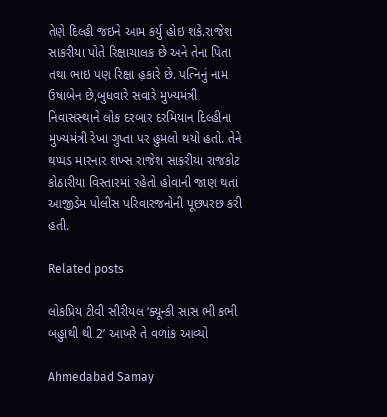તેણે દિલ્‍હી જઇને આમ કર્યુ હોઇ શકે.રાજેશ સાકરીયા પોતે રિક્ષાચાલક છે અને તેના પિતા તથા ભાઇ પણ રિક્ષા હ઼કારે છે. પત્‍નિનું નામ ઉષાબેન છે,બુધવારે સવારે મુખ્‍યમંત્રી નિવાસસ્‍થાને લોક દરબાર દરમિયાન દિલ્‍હીના મુખ્‍યમંત્રી રેખા ગુપ્‍તા પર હુમલો થયો હતો. તેને થપ્‍પડ મારનાર શખ્‍સ રાજેશ સાકરીયા રાજકોટ કોઠારીયા વિસ્‍તારમાં રહેતો હોવાની જાણ થતાં આજીડેમ પોલીસ પરિવારજનોની પૂછપરછ કરી હતી.

Related posts

લોકપ્રિય ટીવી સીરીયલ ‘ક્યૂન્કી સાસ ભી કભી બહુાથી થી 2’ આખરે તે વળાંક આવ્યો

Ahmedabad Samay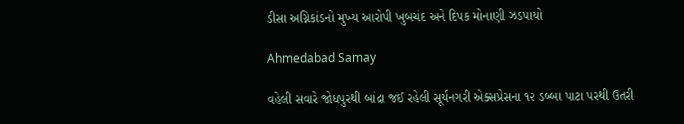ડીસા અગ્નિકાંડનો મુખ્ય આરોપી ખુબચંદ અને દિપક મોનાણી ઝડપાયો

Ahmedabad Samay

વહેલી સવારે જોધપુરથી બાંદ્રા જઈ રહેલી સૂર્યનગરી એક્‍સપ્રેસના ૧૨ ડબ્‍બા પાટા પરથી ઉતરી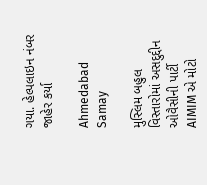ગયા. હેલ્પલાઇન નંબર જાહેર કર્યા

Ahmedabad Samay

મુસ્લિમ બહુલ વિસ્તારોમાં અસદુદ્દીન ઓવૈસીની પાર્ટી AIMIM એ મોટો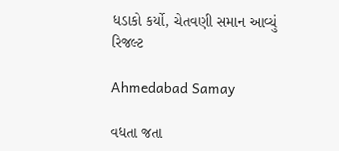ધડાકો કર્યો, ચેતવણી સમાન આવ્યું રિજલ્ટ

Ahmedabad Samay

વધતા જતા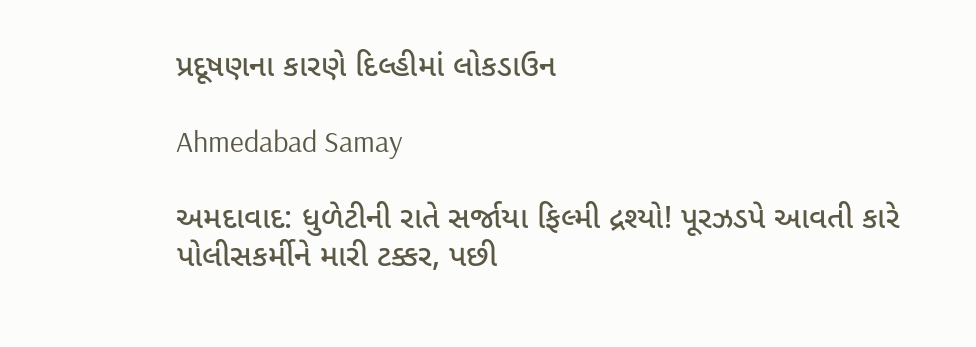પ્રદૂષણના કારણે દિલ્હીમાં લોકડાઉન

Ahmedabad Samay

અમદાવાદ: ધુળેટીની રાતે સર્જાયા ફિલ્મી દ્રશ્યો! પૂરઝડપે આવતી કારે પોલીસકર્મીને મારી ટક્કર, પછી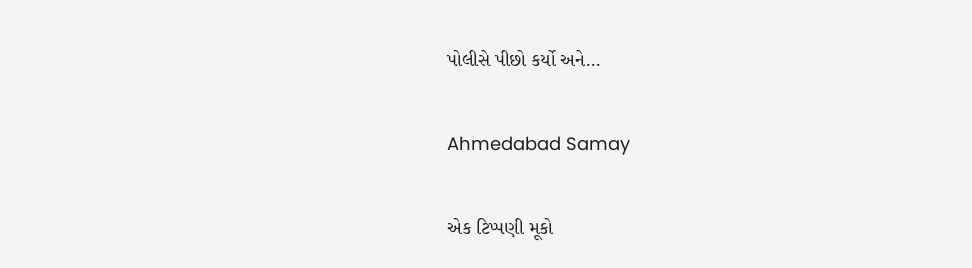પોલીસે પીછો કર્યો અને…

Ahmedabad Samay

એક ટિપ્પણી મૂકો